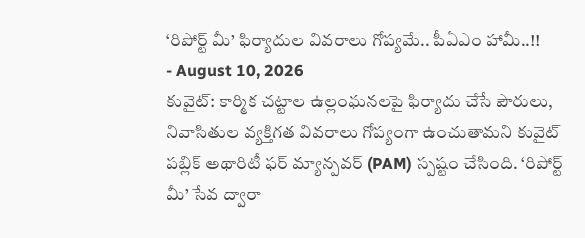‘రిపోర్ట్ మీ’ ఫిర్యాదుల వివరాలు గోప్యమే.. పీఏఎం హామీ..!!
- August 10, 2026
కువైట్: కార్మిక చట్టాల ఉల్లంఘనలపై ఫిర్యాదు చేసే పౌరులు, నివాసితుల వ్యక్తిగత వివరాలు గోప్యంగా ఉంచుతామని కువైట్ పబ్లిక్ అథారిటీ ఫర్ మ్యాన్పవర్ (PAM) స్పష్టం చేసింది. ‘రిపోర్ట్ మీ’ సేవ ద్వారా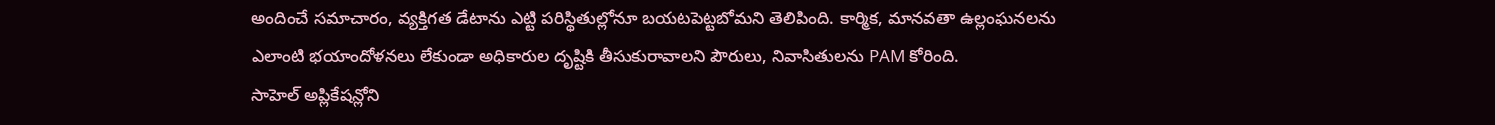అందించే సమాచారం, వ్యక్తిగత డేటాను ఎట్టి పరిస్థితుల్లోనూ బయటపెట్టబోమని తెలిపింది. కార్మిక, మానవతా ఉల్లంఘనలను ఎలాంటి భయాందోళనలు లేకుండా అధికారుల దృష్టికి తీసుకురావాలని పౌరులు, నివాసితులను PAM కోరింది.
సాహెల్ అప్లికేషన్లోని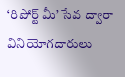‘రిపోర్ట్ మీ’ సేవ ద్వారా వినియోగదారులు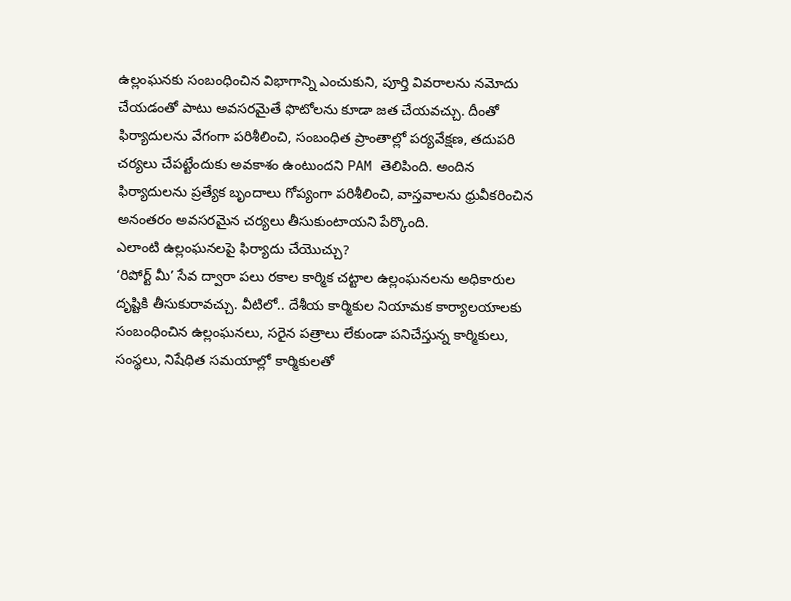ఉల్లంఘనకు సంబంధించిన విభాగాన్ని ఎంచుకుని, పూర్తి వివరాలను నమోదు చేయడంతో పాటు అవసరమైతే ఫొటోలను కూడా జత చేయవచ్చు. దీంతో ఫిర్యాదులను వేగంగా పరిశీలించి, సంబంధిత ప్రాంతాల్లో పర్యవేక్షణ, తదుపరి చర్యలు చేపట్టేందుకు అవకాశం ఉంటుందని PAM తెలిపింది. అందిన ఫిర్యాదులను ప్రత్యేక బృందాలు గోప్యంగా పరిశీలించి, వాస్తవాలను ధ్రువీకరించిన అనంతరం అవసరమైన చర్యలు తీసుకుంటాయని పేర్కొంది.
ఎలాంటి ఉల్లంఘనలపై ఫిర్యాదు చేయొచ్చు?
‘రిపోర్ట్ మీ’ సేవ ద్వారా పలు రకాల కార్మిక చట్టాల ఉల్లంఘనలను అధికారుల దృష్టికి తీసుకురావచ్చు. వీటిలో.. దేశీయ కార్మికుల నియామక కార్యాలయాలకు సంబంధించిన ఉల్లంఘనలు, సరైన పత్రాలు లేకుండా పనిచేస్తున్న కార్మికులు, సంస్థలు, నిషేధిత సమయాల్లో కార్మికులతో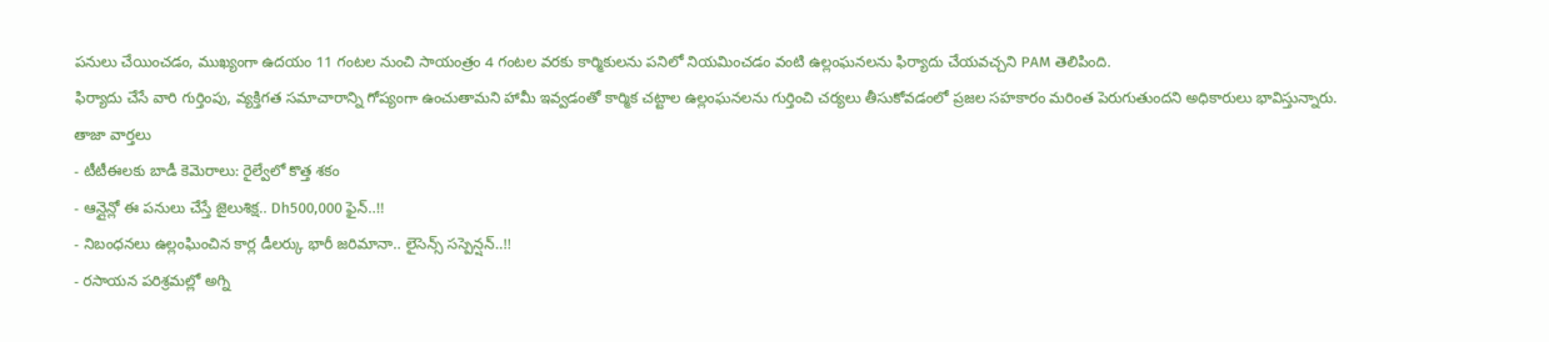పనులు చేయించడం, ముఖ్యంగా ఉదయం 11 గంటల నుంచి సాయంత్రం 4 గంటల వరకు కార్మికులను పనిలో నియమించడం వంటి ఉల్లంఘనలను ఫిర్యాదు చేయవచ్చని PAM తెలిపింది.
ఫిర్యాదు చేసే వారి గుర్తింపు, వ్యక్తిగత సమాచారాన్ని గోప్యంగా ఉంచుతామని హామీ ఇవ్వడంతో కార్మిక చట్టాల ఉల్లంఘనలను గుర్తించి చర్యలు తీసుకోవడంలో ప్రజల సహకారం మరింత పెరుగుతుందని అధికారులు భావిస్తున్నారు.
తాజా వార్తలు
- టీటీఈలకు బాడీ కెమెరాలు: రైల్వేలో కొత్త శకం
- ఆన్లైన్లో ఈ పనులు చేస్తే జైలుశిక్ష.. Dh500,000 ఫైన్..!!
- నిబంధనలు ఉల్లంఘించిన కార్ల డీలర్కు భారీ జరిమానా.. లైసెన్స్ సస్పెన్షన్..!!
- రసాయన పరిశ్రమల్లో అగ్ని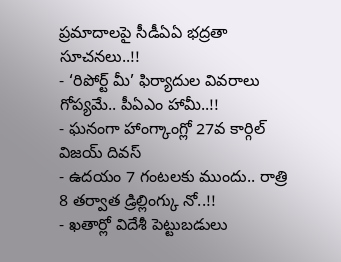ప్రమాదాలపై సీడీఏఏ భద్రతా సూచనలు..!!
- ‘రిపోర్ట్ మీ’ ఫిర్యాదుల వివరాలు గోప్యమే.. పీఏఎం హామీ..!!
- ఘనంగా హాంగ్కాంగ్లో 27వ కార్గిల్ విజయ్ దివస్
- ఉదయం 7 గంటలకు ముందు.. రాత్రి 8 తర్వాత డ్రిల్లింగ్కు నో..!!
- ఖతార్లో విదేశీ పెట్టుబడులు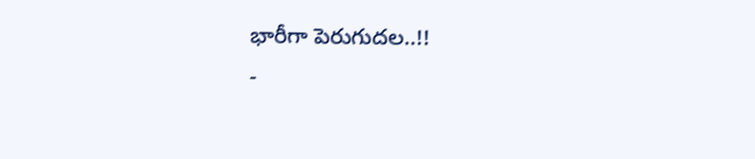భారీగా పెరుగుదల..!!
-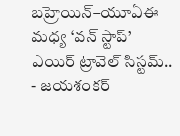బహ్రెయిన్–యూఏఈ మధ్య ‘వన్ స్టాప్’ ఎయిర్ ట్రావెల్ సిస్టమ్..
- జయశంకర్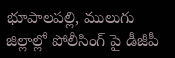భూపాలపల్లి, ములుగు జిల్లాల్లో పోలీసింగ్ పై డీజీపీ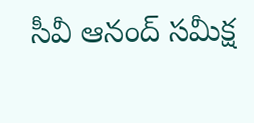సీవీ ఆనంద్ సమీక్ష